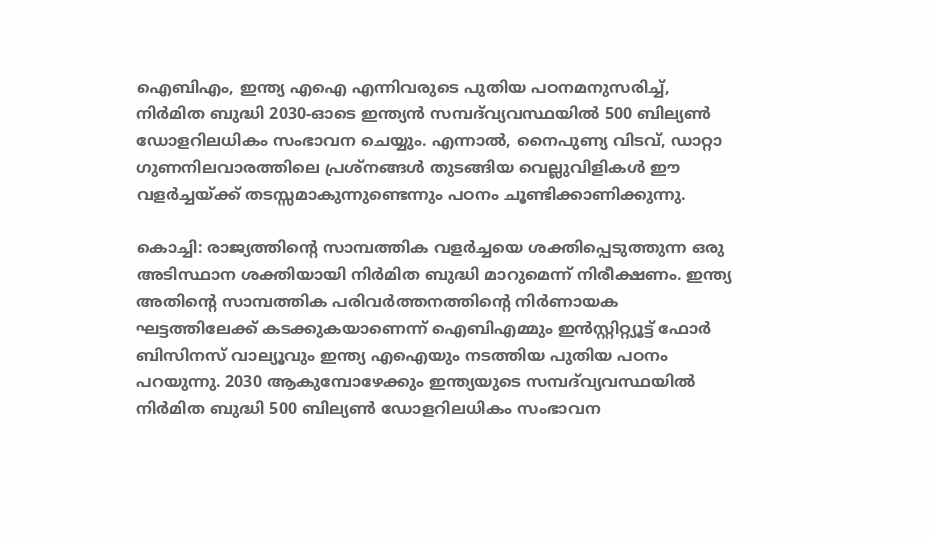ഐബിഎം, ഇന്ത്യ എഐ എന്നിവരുടെ പുതിയ പഠനമനുസരിച്ച്, നിർമിത ബുദ്ധി 2030-ഓടെ ഇന്ത്യൻ സമ്പദ്‌വ്യവസ്ഥയിൽ 500 ബില്യൺ ഡോളറിലധികം സംഭാവന ചെയ്യും. എന്നാൽ, നൈപുണ്യ വിടവ്, ഡാറ്റാ ഗുണനിലവാരത്തിലെ പ്രശ്നങ്ങൾ തുടങ്ങിയ വെല്ലുവിളികൾ ഈ വളർച്ചയ്ക്ക് തടസ്സമാകുന്നുണ്ടെന്നും പഠനം ചൂണ്ടിക്കാണിക്കുന്നു.

കൊച്ചി: രാജ്യത്തിന്‍റെ സാമ്പത്തിക വളര്‍ച്ചയെ ശക്തിപ്പെടുത്തുന്ന ഒരു അടിസ്ഥാന ശക്തിയായി നിര്‍മിത ബുദ്ധി മാറുമെന്ന് നിരീക്ഷണം. ഇന്ത്യ അതിന്‍റെ സാമ്പത്തിക പരിവര്‍ത്തനത്തിന്‍റെ നിര്‍ണായക ഘട്ടത്തിലേക്ക് കടക്കുകയാണെന്ന് ഐബിഎമ്മും ഇന്‍സ്റ്റിറ്റ്യൂട്ട് ഫോര്‍ ബിസിനസ് വാല്യൂവും ഇന്ത്യ എഐയും നടത്തിയ പുതിയ പഠനം പറയുന്നു. 2030 ആകുമ്പോഴേക്കും ഇന്ത്യയുടെ സമ്പദ്‌വ്യവസ്ഥയില്‍ നിര്‍മിത ബുദ്ധി 500 ബില്യണ്‍ ഡോളറിലധികം സംഭാവന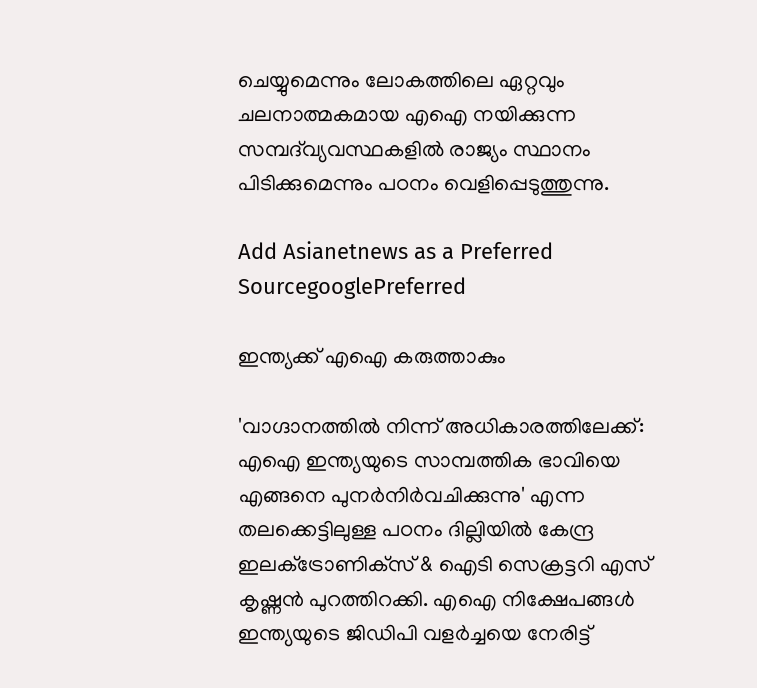ചെയ്യുമെന്നും ലോകത്തിലെ ഏറ്റവും ചലനാത്മകമായ എഐ നയിക്കുന്ന സമ്പദ്‌വ്യവസ്ഥകളില്‍ രാജ്യം സ്ഥാനം പിടിക്കുമെന്നും പഠനം വെളിപ്പെടുത്തുന്നു.

Add Asianetnews as a Preferred SourcegooglePreferred

ഇന്ത്യക്ക് എഐ കരുത്താകും

'വാഗ്ദാനത്തില്‍ നിന്ന് അധികാരത്തിലേക്ക്: എഐ ഇന്ത്യയുടെ സാമ്പത്തിക ഭാവിയെ എങ്ങനെ പുനര്‍നിര്‍വചിക്കുന്നു' എന്ന തലക്കെട്ടിലുള്ള പഠനം ദില്ലിയില്‍ കേന്ദ്ര ഇലക്‌ട്രോണിക്‌സ് & ഐടി സെക്രട്ടറി എസ് കൃഷ്ണന്‍ പുറത്തിറക്കി. എഐ നിക്ഷേപങ്ങള്‍ ഇന്ത്യയുടെ ജിഡിപി വളര്‍ച്ചയെ നേരിട്ട്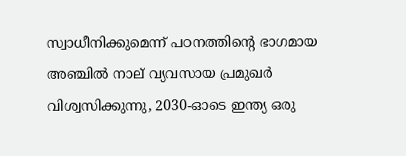സ്വാധീനിക്കുമെന്ന് പഠനത്തിന്റെ ഭാഗമായ അഞ്ചില്‍ നാല് വ്യവസായ പ്രമുഖര്‍ വിശ്വസിക്കുന്നു, 2030-ഓടെ ഇന്ത്യ ഒരു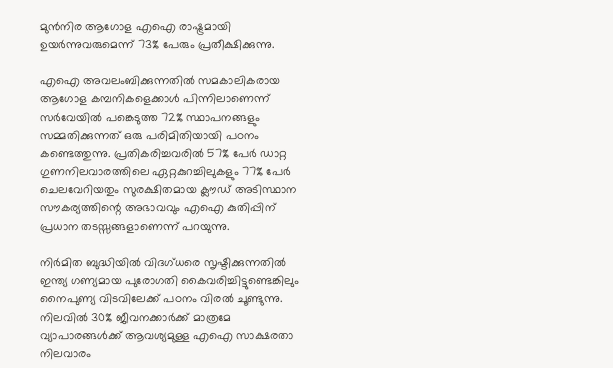മുന്‍നിര ആഗോള എഐ രാഷ്ട്രമായി ഉയര്‍ന്നുവരുമെന്ന് 73% പേരും പ്രതീക്ഷിക്കുന്നു.

എഐ അവലംബിക്കുന്നതില്‍ സമകാലികരായ ആഗോള കമ്പനികളെക്കാള്‍ പിന്നിലാണെന്ന് സര്‍വേയില്‍ പങ്കെടുത്ത 72% സ്ഥാപനങ്ങളും സമ്മതിക്കുന്നത് ഒരു പരിമിതിയായി പഠനം കണ്ടെത്തുന്നു. പ്രതികരിച്ചവരില്‍ 57% പേര്‍ ഡാറ്റ ഗുണനിലവാരത്തിലെ ഏറ്റകുറച്ചിലുകളും 77% പേര്‍ ചെലവേറിയതും സുരക്ഷിതമായ ക്ലൗഡ് അടിസ്ഥാന സൗകര്യത്തിന്റെ അഭാവവും എഐ കുതിപ്പിന് പ്രധാന തടസ്സങ്ങളാണെന്ന് പറയുന്നു.

നിര്‍മിത ബുദ്ധിയില്‍ വിദഗ്‌ധരെ സൃഷ്ടിക്കുന്നതില്‍ ഇന്ത്യ ഗണ്യമായ പുരോഗതി കൈവരിച്ചിട്ടുണ്ടെങ്കിലും നൈപുണ്യ വിടവിലേക്ക് പഠനം വിരല്‍ ചൂണ്ടുന്നു. നിലവില്‍ 30% ജീവനക്കാര്‍ക്ക് മാത്രമേ വ്യാപാരങ്ങള്‍ക്ക് ആവശ്യമുള്ള എഐ സാക്ഷരതാ നിലവാരം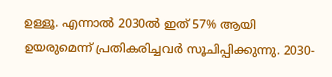ഉള്ളൂ. എന്നാല്‍ 2030ല്‍ ഇത് 57% ആയി ഉയരുമെന്ന് പ്രതികരിച്ചവര്‍ സൂചിപ്പിക്കുന്നു. 2030-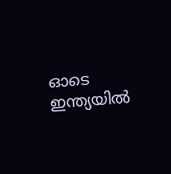ഓടെ ഇന്ത്യയില്‍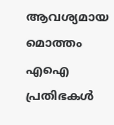ആവശ്യമായ മൊത്തം എഐ പ്രതിഭകള്‍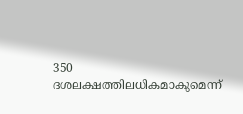350 ദശലക്ഷത്തിലധികമാകുമെന്ന്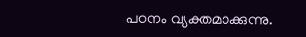പഠനം വ്യക്തമാക്കുന്നു.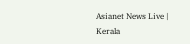Asianet News Live | Kerala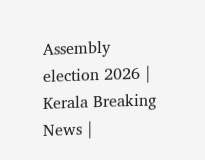Assembly election 2026 | Kerala Breaking News |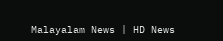Malayalam News | HD News